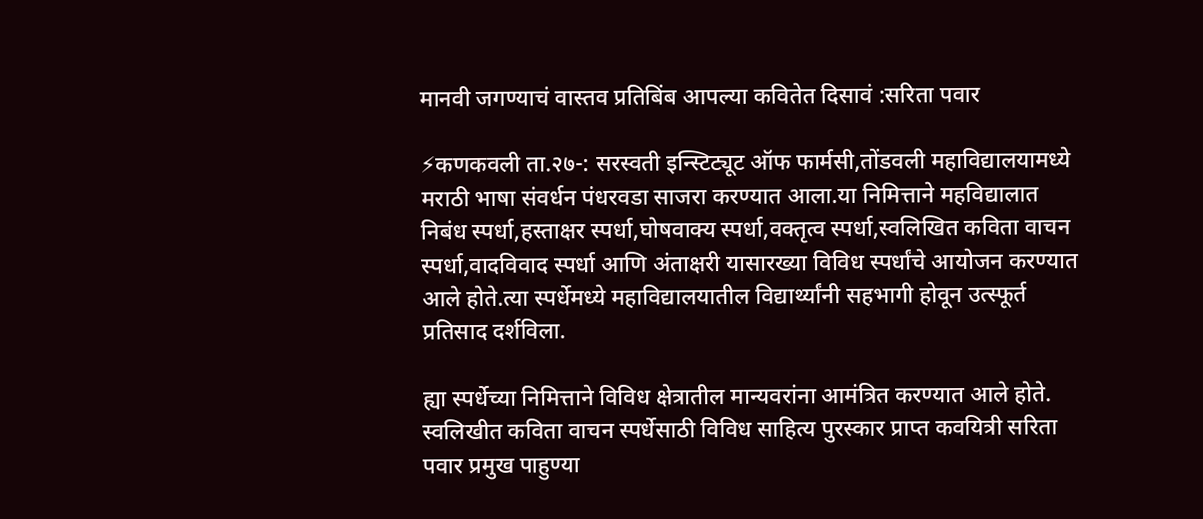मानवी जगण्याचं वास्तव प्रतिबिंब आपल्या कवितेत दिसावं :सरिता पवार

⚡कणकवली ता.२७-: सरस्वती इन्स्टिट्यूट ऑफ फार्मसी,तोंडवली महाविद्यालयामध्ये मराठी भाषा संवर्धन पंधरवडा साजरा करण्यात आला.या निमित्ताने महविद्यालात निबंध स्पर्धा,हस्ताक्षर स्पर्धा,घोषवाक्य स्पर्धा,वक्तृत्व स्पर्धा,स्वलिखित कविता वाचन स्पर्धा,वादविवाद स्पर्धा आणि अंताक्षरी यासारख्या विविध स्पर्धांचे आयोजन करण्यात आले होते.त्या स्पर्धेमध्ये महाविद्यालयातील विद्यार्थ्यांनी सहभागी होवून उत्स्फूर्त प्रतिसाद दर्शविला.

ह्या स्पर्धेच्या निमित्ताने विविध क्षेत्रातील मान्यवरांना आमंत्रित करण्यात आले होते. स्वलिखीत कविता वाचन स्पर्धेसाठी विविध साहित्य पुरस्कार प्राप्त कवयित्री सरिता पवार प्रमुख पाहुण्या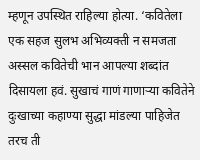म्हणून उपस्थित राहिल्या होत्या. ‘कवितेला एक सहज सुलभ अभिव्यक्ती न समजता अस्सल कवितेची भान आपल्या शब्दांत दिसायला हवं. सुखाचं गाणं गाणाऱ्या कवितेने दुःखाच्या कहाण्या सुद्धा मांडल्या पाहिजेत तरच ती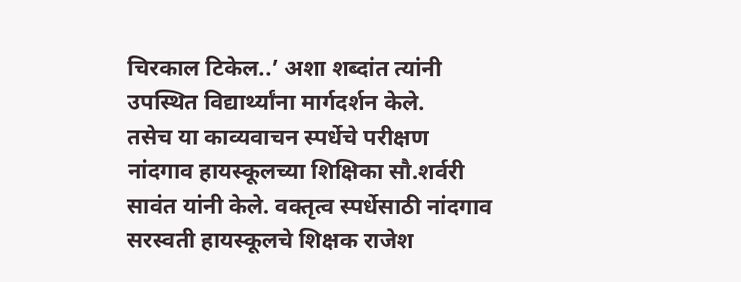चिरकाल टिकेल..’ अशा शब्दांत त्यांनी उपस्थित विद्यार्थ्यांना मार्गदर्शन केले.
तसेच या काव्यवाचन स्पर्धेचे परीक्षण नांदगाव हायस्कूलच्या शिक्षिका सौ.शर्वरी सावंत यांनी केले. वक्तृत्व स्पर्धेसाठी नांदगाव सरस्वती हायस्कूलचे शिक्षक राजेश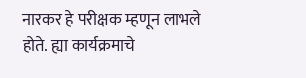नारकर हे परीक्षक म्हणून लाभले होते. ह्या कार्यक्रमाचे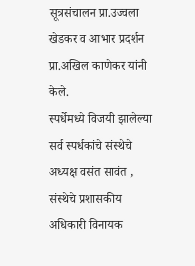सूत्रसंचालन प्रा.उज्वला खेडकर व आभार प्रदर्शन प्रा.अखिल काणेकर यांनी केले.
स्पर्धेमध्ये विजयी झालेल्या सर्व स्पर्धकांचे संस्थेचे अध्यक्ष वसंत सावंत , संस्थेचे प्रशासकीय अधिकारी विनायक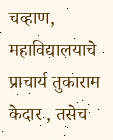चव्हाण, महाविद्यालयाचे प्राचार्य तुकाराम केदार , तसेच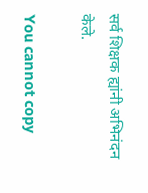सर्व शिक्षक ह्यांनी अभिनंदन केले.

You cannot copy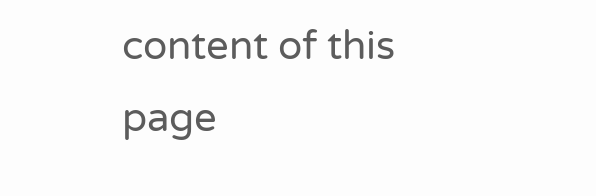content of this page